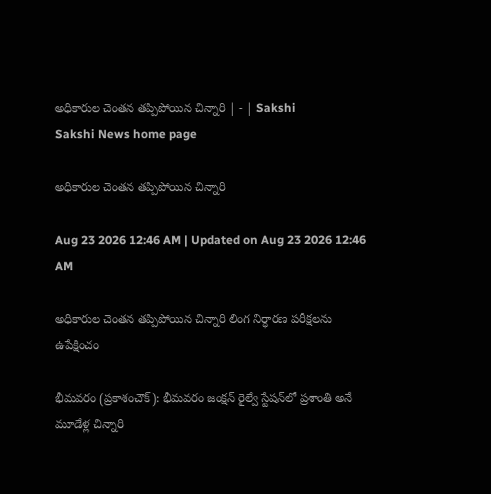అధికారుల చెంతన తప్పిపోయిన చిన్నారి | - | Sakshi
Sakshi News home page

అధికారుల చెంతన తప్పిపోయిన చిన్నారి

Aug 23 2026 12:46 AM | Updated on Aug 23 2026 12:46 AM

అధికారుల చెంతన తప్పిపోయిన చిన్నారి లింగ నిర్ధారణ పరీక్షలను ఉపేక్షించం

భీమవరం (ప్రకాశంచౌక్‌): భీమవరం జంక్షన్‌ రైల్వే స్టేషన్‌లో ప్రశాంతి అనే మూడేళ్ల చిన్నారి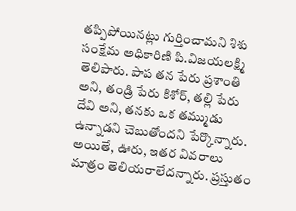తప్పిపోయినట్లు గుర్తించామని శిశు సంక్షేమ అధికారిణి పి.విజయలక్ష్మి తెలిపారు. పాప తన పేరు ప్రశాంతి అని, తండ్రి పేరు కిశోర్‌, తల్లి పేరు దేవి అని, తనకు ఒక తమ్ముడు ఉన్నాడని చెబుతోందని పేర్కొన్నారు. అయితే, ఊరు, ఇతర వివరాలు మాత్రం తెలియరాలేదన్నారు. ప్రస్తుతం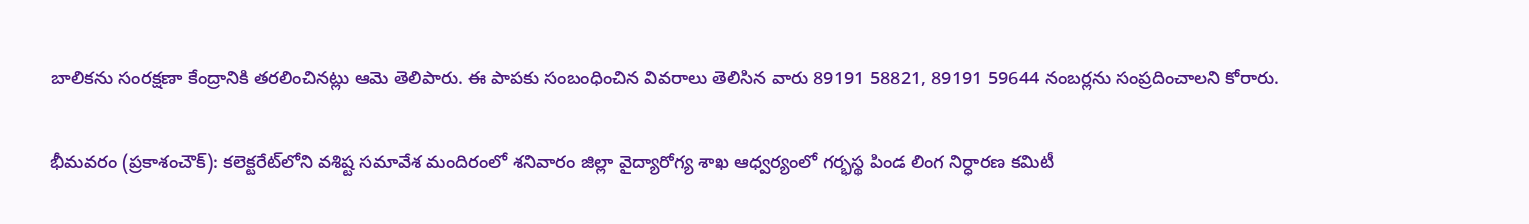బాలికను సంరక్షణా కేంద్రానికి తరలించినట్లు ఆమె తెలిపారు. ఈ పాపకు సంబంధించిన వివరాలు తెలిసిన వారు 89191 58821, 89191 59644 నంబర్లను సంప్రదించాలని కోరారు.

భీమవరం (ప్రకాశంచౌక్‌): కలెక్టరేట్‌లోని వశిష్ట సమావేశ మందిరంలో శనివారం జిల్లా వైద్యారోగ్య శాఖ ఆధ్వర్యంలో గర్భస్థ పిండ లింగ నిర్ధారణ కమిటీ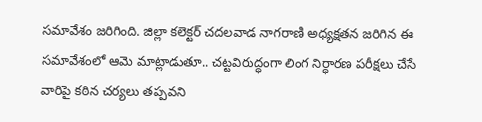సమావేశం జరిగింది. జిల్లా కలెక్టర్‌ చదలవాడ నాగరాణి అధ్యక్షతన జరిగిన ఈ సమావేశంలో ఆమె మాట్లాడుతూ.. చట్టవిరుద్ధంగా లింగ నిర్ధారణ పరీక్షలు చేసే వారిపై కఠిన చర్యలు తప్పవని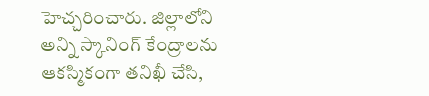హెచ్చరించారు. జిల్లాలోని అన్ని స్కానింగ్‌ కేంద్రాలను ఆకస్మికంగా తనిఖీ చేసి,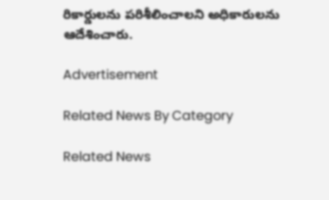రికార్డులను పరిశీలించాలని అధికారులను ఆదేశించారు.

Advertisement

Related News By Category

Related News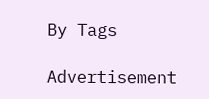By Tags

Advertisement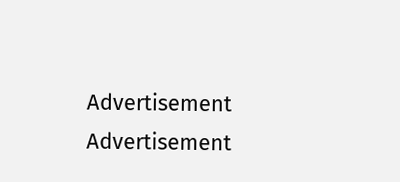Advertisement
Advertisement